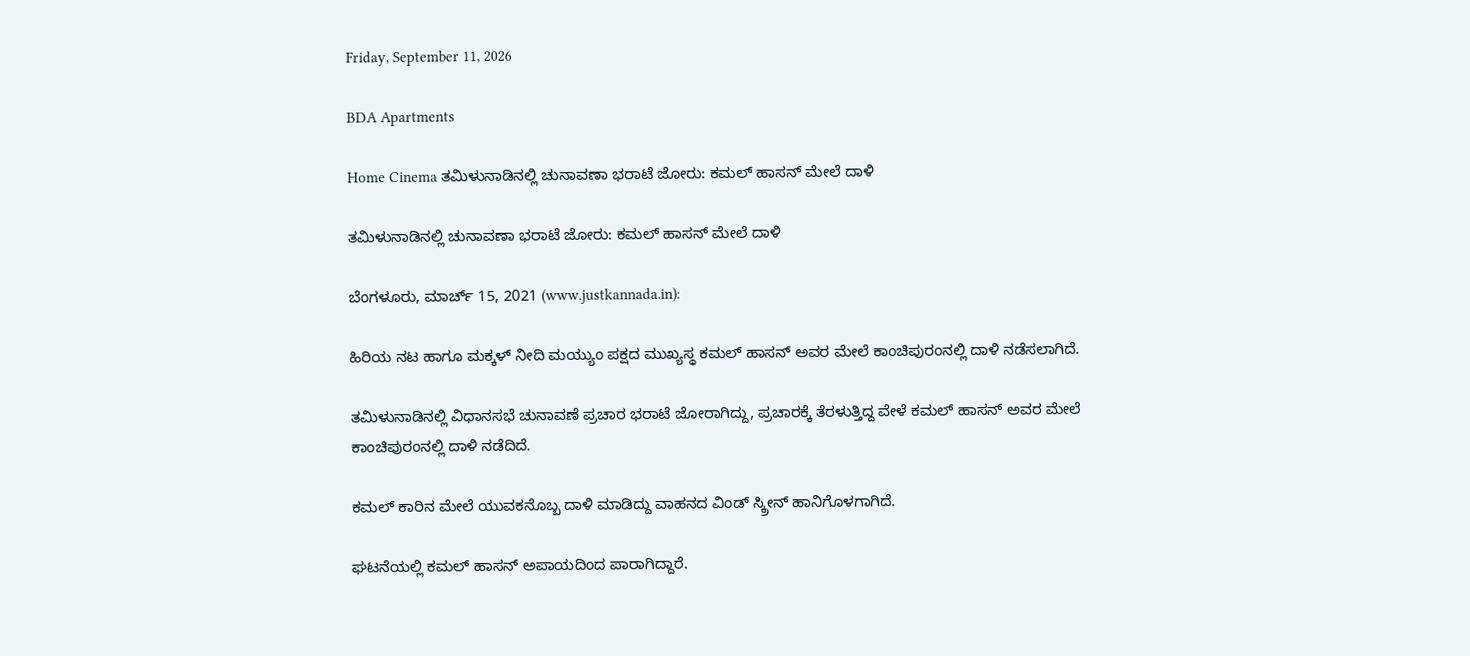Friday, September 11, 2026

BDA Apartments

Home Cinema ತಮಿಳುನಾಡಿನಲ್ಲಿ ಚುನಾವಣಾ ಭರಾಟೆ ಜೋರು: ಕಮಲ್ ಹಾಸನ್ ಮೇಲೆ ದಾಳಿ

ತಮಿಳುನಾಡಿನಲ್ಲಿ ಚುನಾವಣಾ ಭರಾಟೆ ಜೋರು: ಕಮಲ್ ಹಾಸನ್ ಮೇಲೆ ದಾಳಿ

ಬೆಂಗಳೂರು, ಮಾರ್ಚ್ 15, 2021 (www.justkannada.in):

ಹಿರಿಯ ನಟ ಹಾಗೂ ಮಕ್ಕಳ್ ನೀದಿ ಮಯ್ಯುಂ ಪಕ್ಷದ ಮುಖ್ಯಸ್ಥ ಕಮಲ್ ಹಾಸನ್ ಅವರ ಮೇಲೆ ಕಾಂಚಿಪುರಂನಲ್ಲಿ ದಾಳಿ ನಡೆಸಲಾಗಿದೆ.

ತಮಿಳುನಾಡಿನಲ್ಲಿ ವಿಧಾನಸಭೆ ಚುನಾವಣೆ ಪ್ರಚಾರ ಭರಾಟೆ ಜೋರಾಗಿದ್ದು, ಪ್ರಚಾರಕ್ಕೆ ತೆರಳುತ್ತಿದ್ದ ವೇಳೆ ಕಮಲ್ ಹಾಸನ್ ಅವರ ಮೇಲೆ ಕಾಂಚಿಪುರಂನಲ್ಲಿ ದಾಳಿ ನಡೆದಿದೆ.

ಕಮಲ್ ಕಾರಿನ ಮೇಲೆ ಯುವಕನೊಬ್ಬ ದಾಳಿ ಮಾಡಿದ್ದು ವಾಹನದ ವಿಂಡ್ ಸ್ಕ್ರೀನ್ ಹಾನಿಗೊಳಗಾಗಿದೆ.

ಘಟನೆಯಲ್ಲಿ ಕಮಲ್ ಹಾಸನ್ ಅಪಾಯದಿಂದ ಪಾರಾಗಿದ್ದಾರೆ.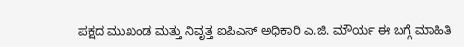ಪಕ್ಷದ ಮುಖಂಡ ಮತ್ತು ನಿವೃತ್ತ ಐಪಿಎಸ್ ಅಧಿಕಾರಿ ಎ.ಜಿ. ಮೌರ್ಯ ಈ ಬಗ್ಗೆ ಮಾಹಿತಿ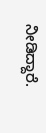ನೀಡಿದ್ದಾರೆ.